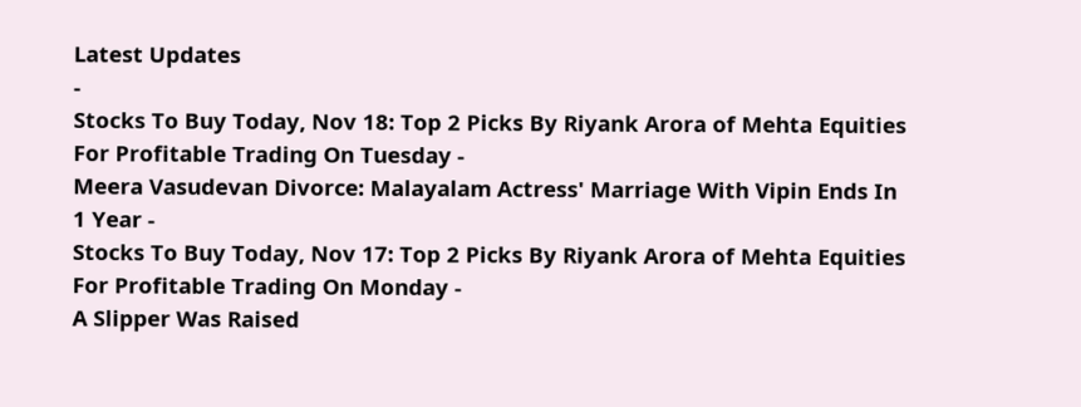Latest Updates
-
Stocks To Buy Today, Nov 18: Top 2 Picks By Riyank Arora of Mehta Equities For Profitable Trading On Tuesday -
Meera Vasudevan Divorce: Malayalam Actress' Marriage With Vipin Ends In 1 Year -
Stocks To Buy Today, Nov 17: Top 2 Picks By Riyank Arora of Mehta Equities For Profitable Trading On Monday -
A Slipper Was Raised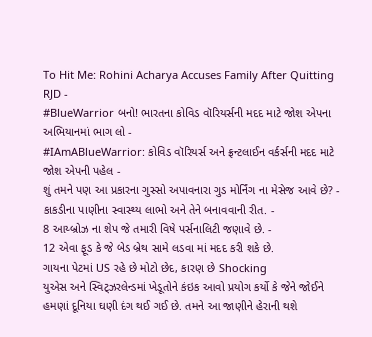To Hit Me: Rohini Acharya Accuses Family After Quitting RJD -
#BlueWarrior બનો! ભારતના કોવિડ વૉરિયર્સની મદદ માટે જોશ એપના અભિયાનમાં ભાગ લો -
#IAmABlueWarrior: કોવિડ વૉરિયર્સ અને ફ્રન્ટલાઈન વર્કર્સની મદદ માટે જોશ એપની પહેલ -
શું તમને પણ આ પ્રકારના ગુસ્સો અપાવનારા ગુડ મોર્નિંગ ના મેસેજ આવે છે? -
કાકડીના પાણીના સ્વાસ્થ્ય લાભો અને તેને બનાવવાની રીત. -
8 આય્બ્રોઝ ના શેપ જે તમારી વિષે પર્સનાલિટી જણાવે છે. -
12 એવા ફૂડ કે જે બેડ બ્રેથ સામે લડવા માં મદદ કરી શકે છે.
ગાયના પેટમાં US રહે છે મોટો છેદ, કારણ છે Shocking
યુએસ અને સ્વિટ્ઝરલેન્ડમાં ખેડૂતોને કંઇક આવો પ્રયોગ કર્યો કે જેને જોઈને હમણાં દૂનિયા ઘણી દંગ થઈ ગઈ છે. તમને આ જાણીને હેરાની થશે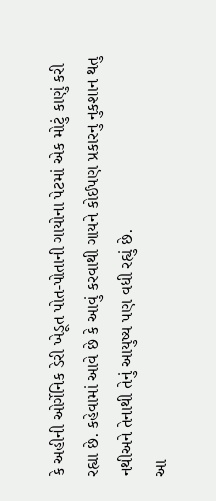કે અહીની ઓર્ગેનિક ડેરી ખેડૂત પોત-પોતાની ગાયોના પેટમાં એક મોટું કાણું કરી રહ્યા છે. કહેવામાં આવે છે કે આવું કરવાથી ગાયને કોઈપણ પ્રકારનુ નુકશાન થતુ નથીઅને તેનાથી તેનું આયુષ્ય પણ વધી રહ્યું છે.
આ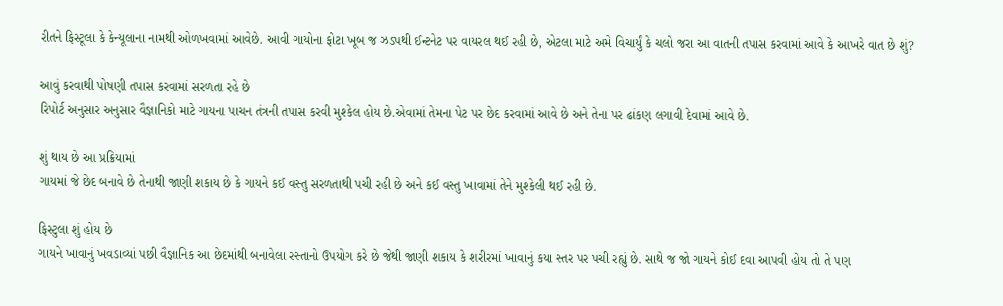રીતને ફિસ્ટૂલા કે કેન્યૂલાના નામથી ઓળખવામાં આવેછે. આવી ગાયોના ફોટા ખૂબ જ ઝડપથી ઈન્ટનેટ પર વાયરલ થઈ રહી છે, એટલા માટે અમે વિચાર્યું કે ચલો જરા આ વાતની તપાસ કરવામાં આવે કે આખરે વાત છે શું?

આવું કરવાથી પોષણી તપાસ કરવામાં સરળતા રહે છે
રિપોર્ટ અનુસાર અનુસાર વૈજ્ઞાનિકો માટે ગાયના પાચન તંત્રની તપાસ કરવી મુશ્કેલ હોય છે.એવામાં તેમના પેટ પર છેદ કરવામાં આવે છે અને તેના પર ઢાંકણ લગાવી દેવામાં આવે છે.

શું થાય છે આ પ્રક્રિયામાં
ગાયમાં જે છેદ બનાવે છે તેનાથી જાણી શકાય છે કે ગાયને કઈ વસ્તુ સરળતાથી પચી રહી છે અને કઈ વસ્તુ ખાવામાં તેને મુશ્કેલી થઈ રહી છે.

ફિસ્ટુલા શું હોય છે
ગાયને ખાવાનું ખવડાવ્યાં પછી વૈજ્ઞાનિક આ છેદમાંથી બનાવેલા રસ્તાનો ઉપયોગ કરે છે જેથી જાણી શકાય કે શરીરમાં ખાવાનું કયા સ્તર પર પચી રહ્યું છે. સાથે જ જો ગાયને કોઈ દવા આપવી હોય તો તે પણ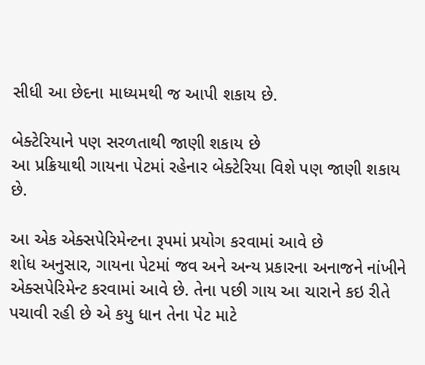સીધી આ છેદના માધ્યમથી જ આપી શકાય છે.

બેક્ટેરિયાને પણ સરળતાથી જાણી શકાય છે
આ પ્રક્રિયાથી ગાયના પેટમાં રહેનાર બેક્ટેરિયા વિશે પણ જાણી શકાય છે.

આ એક એક્સપેરિમેન્ટના રૂપમાં પ્રયોગ કરવામાં આવે છે
શોધ અનુસાર, ગાયના પેટમાં જવ અને અન્ય પ્રકારના અનાજને નાંખીને એક્સપેરિમેન્ટ કરવામાં આવે છે. તેના પછી ગાય આ ચારાને કઇ રીતે પચાવી રહી છે એ કયુ ધાન તેના પેટ માટે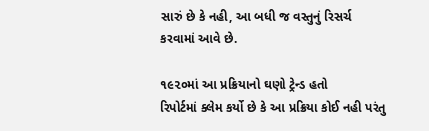સારું છે કે નહી, આ બધી જ વસ્તુનું રિસર્ચ કરવામાં આવે છે.

૧૯૨૦માં આ પ્રક્રિયાનો ઘણો ટ્રેન્ડ હતો
રિપોર્ટમાં ક્લેમ કર્યો છે કે આ પ્રક્રિયા કોઈ નહી પરંતુ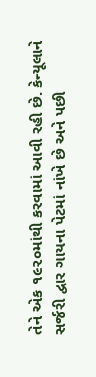તેને એક ૧૯૨૦માંથી કરવામાં આવી રહી છે. કેન્યૂલાને સર્જરી દ્વાર ગાયના પેટમાં નાંખે છે અને પછી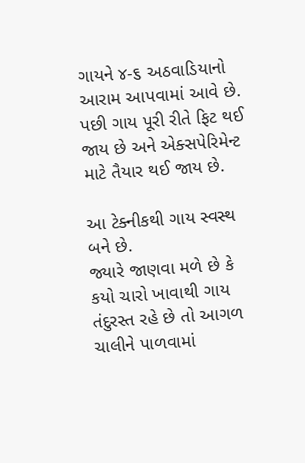ગાયને ૪-૬ અઠવાડિયાનો આરામ આપવામાં આવે છે. પછી ગાય પૂરી રીતે ફિટ થઈ જાય છે અને એક્સપેરિમેન્ટ માટે તૈયાર થઈ જાય છે.

આ ટેક્નીકથી ગાય સ્વસ્થ બને છે.
જ્યારે જાણવા મળે છે કે કયો ચારો ખાવાથી ગાય તંદુરસ્ત રહે છે તો આગળ ચાલીને પાળવામાં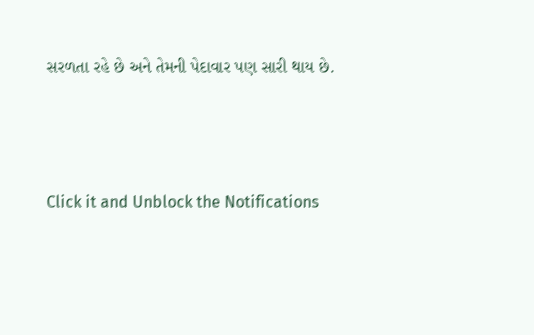સરળતા રહે છે અને તેમની પેદાવાર પણ સારી થાય છે.



Click it and Unblock the Notifications